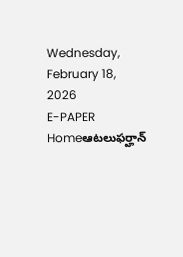Wednesday, February 18, 2026
E-PAPER
Homeఆటలుఫర్హాన్‌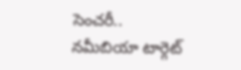సెంచరీ.. నమీబియా టార్గెట్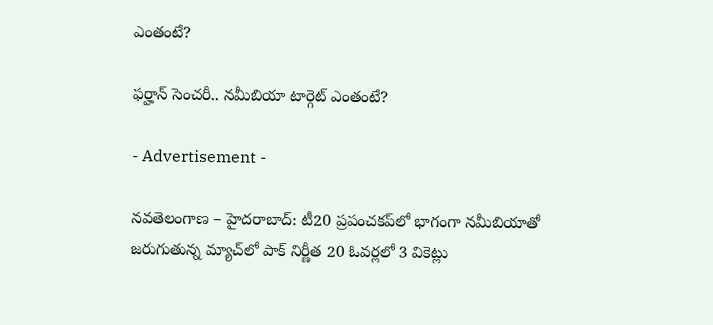ఎంతంటే?

ఫర్హాన్‌ సెంచరీ.. నమీబియా టార్గెట్ ఎంతంటే?

- Advertisement -

నవతెలంగాణ – హైదరాబాద్: టీ20 ప్రపంచకప్‌లో భాగంగా నమీబియాతో జరుగుతున్న మ్యాచ్‌లో పాక్‌ నిర్ణీత 20 ఓవర్లలో 3 వికెట్లు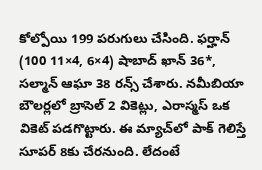కోల్పోయి 199 పరుగులు చేసింది. ఫర్హాన్‌ (100 11×4, 6×4) షాబాద్‌ ఖాన్‌ 36*, సల్మాన్‌ ఆఘా 38 రన్స్‌ చేశారు. నమీబియా బౌలర్లలో బ్రాసెల్‌ 2 వికెట్లు, ఎరాస్మస్‌ ఒక వికెట్‌ పడగొట్టారు. ఈ మ్యాచ్‌లో పాక్‌ గెలిస్తే సూపర్‌ 8కు చేరనుంది. లేదంటే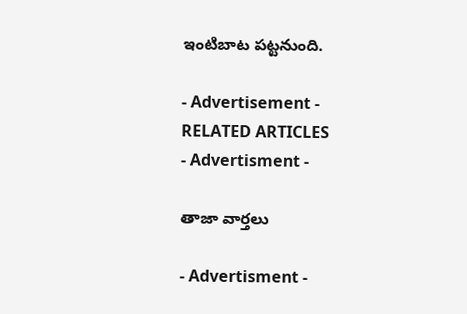ఇంటిబాట పట్టనుంది.

- Advertisement -
RELATED ARTICLES
- Advertisment -

తాజా వార్తలు

- Advertisment -